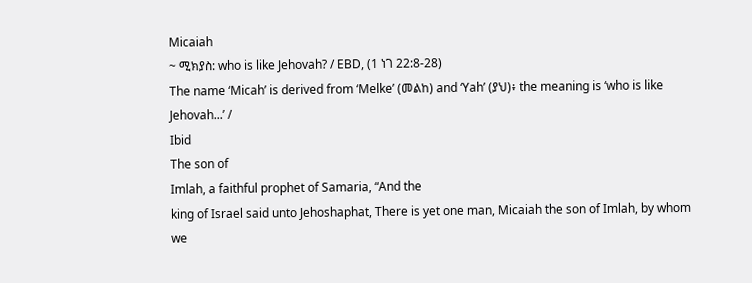Micaiah
~ ሚክያስ: who is like Jehovah? / EBD, (1 ነገ 22:8-28)
The name ‘Micah’ is derived from ‘Melke’ (መልከ) and ‘Yah’ (ያህ)፥ the meaning is ‘who is like Jehovah...’ /
Ibid
The son of
Imlah, a faithful prophet of Samaria, “And the
king of Israel said unto Jehoshaphat, There is yet one man, Micaiah the son of Imlah, by whom we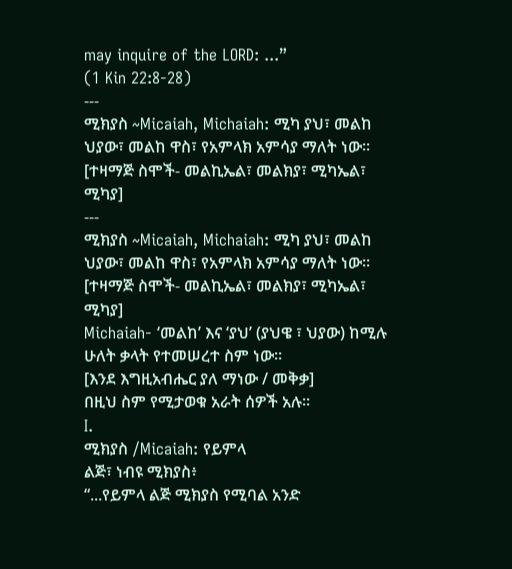may inquire of the LORD: ...”
(1 Kin 22:8-28)
---
ሚክያስ ~Micaiah, Michaiah: ሚካ ያህ፣ መልከ ህያው፣ መልከ ዋስ፣ የአምላክ አምሳያ ማለት ነው። [ተዛማጅ ስሞች- መልኪኤል፣ መልክያ፣ ሚካኤል፣ ሚካያ]
---
ሚክያስ ~Micaiah, Michaiah: ሚካ ያህ፣ መልከ ህያው፣ መልከ ዋስ፣ የአምላክ አምሳያ ማለት ነው። [ተዛማጅ ስሞች- መልኪኤል፣ መልክያ፣ ሚካኤል፣ ሚካያ]
Michaiah- ‘መልከ’ እና ‘ያህ’ (ያህዌ ፣ ህያው) ከሚሉ ሁለት ቃላት የተመሠረተ ስም ነው።
[እንደ እግዚአብሔር ያለ ማነው / መቅቃ]
በዚህ ስም የሚታወቁ አራት ሰዎች አሉ።
I.
ሚክያስ /Micaiah: የይምላ
ልጅ፣ ነብዩ ሚክያስ፥
“...የይምላ ልጅ ሚክያስ የሚባል አንድ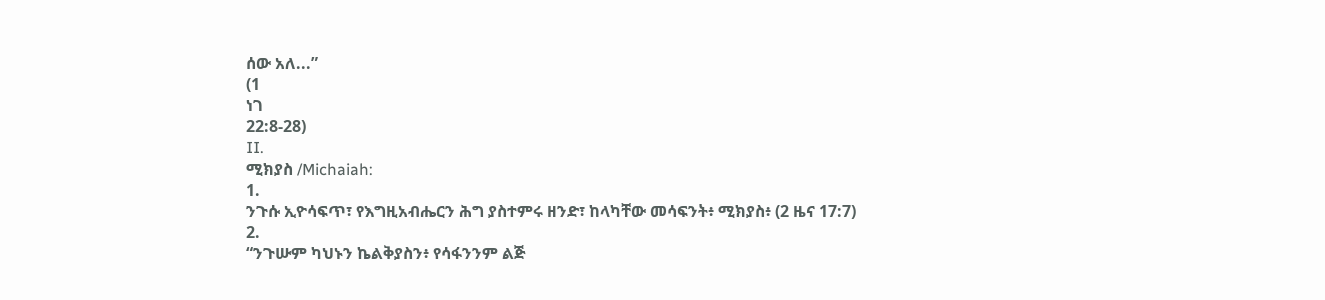ሰው አለ...”
(1
ነገ
22:8-28)
II.
ሚክያስ /Michaiah:
1.
ንጉሱ ኢዮሳፍጥ፣ የእግዚአብሔርን ሕግ ያስተምሩ ዘንድ፣ ከላካቸው መሳፍንት፥ ሚክያስ፥ (2 ዜና 17:7)
2.
“ንጉሡም ካህኑን ኬልቅያስን፥ የሳፋንንም ልጅ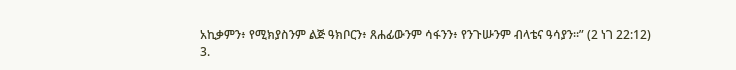አኪቃምን፥ የሚክያስንም ልጅ ዓክቦርን፥ ጸሐፊውንም ሳፋንን፥ የንጉሡንም ብላቴና ዓሳያን።” (2 ነገ 22:12)
3.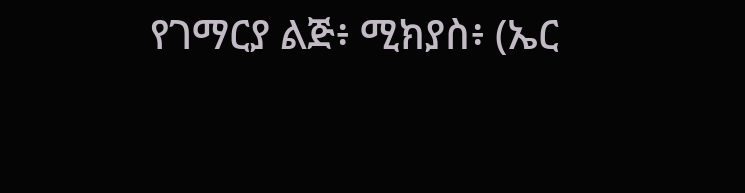የገማርያ ልጅ፥ ሚክያስ፥ (ኤር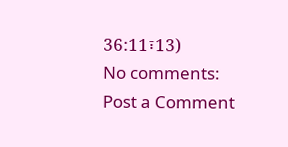36:11፣13)
No comments:
Post a Comment